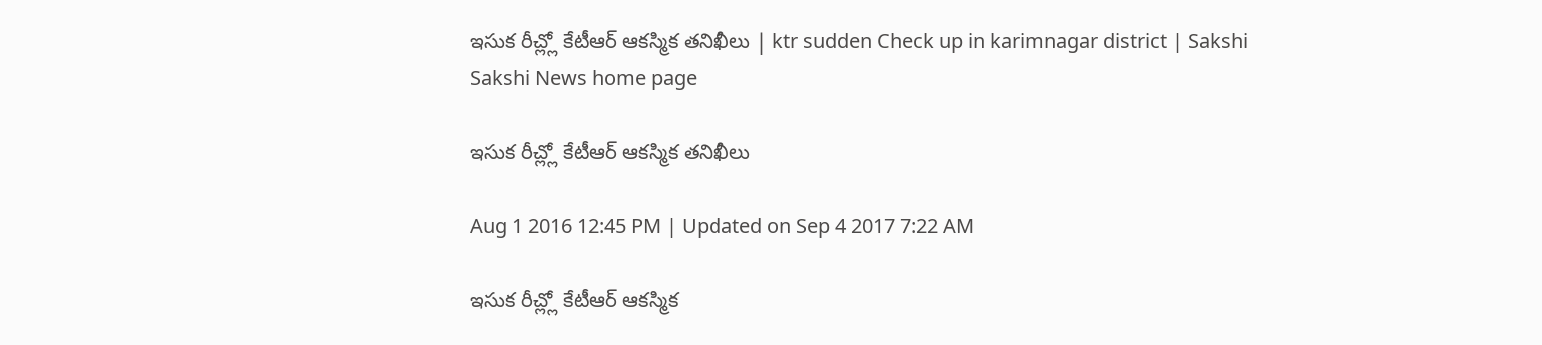ఇసుక రీచ్ల్లో కేటీఆర్ ఆకస్మిక తనిఖీలు | ktr sudden Check up in karimnagar district | Sakshi
Sakshi News home page

ఇసుక రీచ్ల్లో కేటీఆర్ ఆకస్మిక తనిఖీలు

Aug 1 2016 12:45 PM | Updated on Sep 4 2017 7:22 AM

ఇసుక రీచ్ల్లో కేటీఆర్ ఆకస్మిక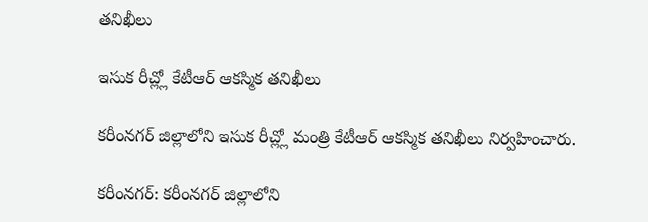తనిఖీలు

ఇసుక రీచ్ల్లో కేటీఆర్ ఆకస్మిక తనిఖీలు

కరీంనగర్ జిల్లాలోని ఇసుక రీచ్ల్లో మంత్రి కేటీఆర్ ఆకస్మిక తనిఖీలు నిర్వహించారు.

కరీంనగర్: కరీంనగర్ జిల్లాలోని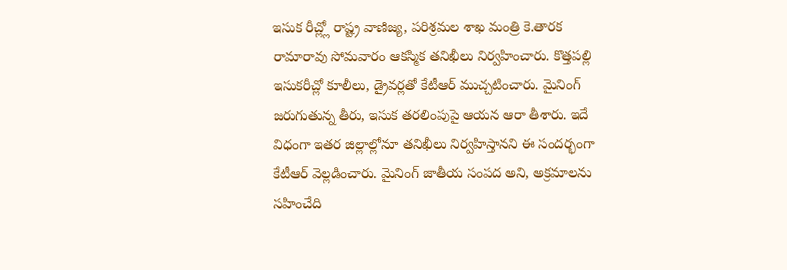ఇసుక రీచ్ల్లో రాష్ట్ర వాణిజ్య, పరిశ్రమల శాఖ మంత్రి కె.తారక రామారావు సోమవారం ఆకస్మిక తనిఖీలు నిర్వహించారు. కొత్తపల్లి ఇసుకరీచ్లో కూలీలు, డ్రైవర్లతో కేటీఆర్ ముచ్చటించారు. మైనింగ్ జరుగుతున్న తీరు, ఇసుక తరలింపుపై ఆయన ఆరా తీశారు. ఇదే విధంగా ఇతర జిల్లాల్లోనూ తనిఖీలు నిర్వహిస్తానని ఈ సందర్భంగా కేటీఆర్ వెల్లడించారు. మైనింగ్ జాతీయ సంపద అని, అక్రమాలను సహించేది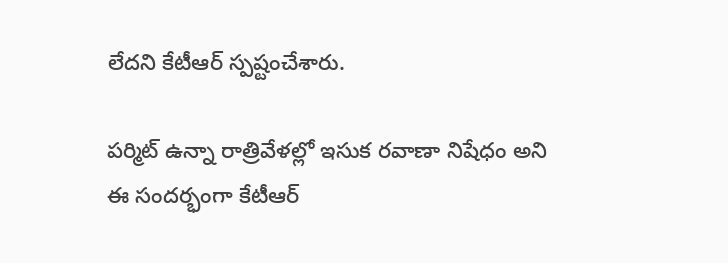లేదని కేటీఆర్ స్పష్టంచేశారు.

పర్మిట్ ఉన్నా రాత్రివేళల్లో ఇసుక రవాణా నిషేధం అని ఈ సందర్భంగా కేటీఆర్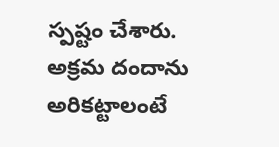స్పష్టం చేశారు. అక్రమ దందాను అరికట్టాలంటే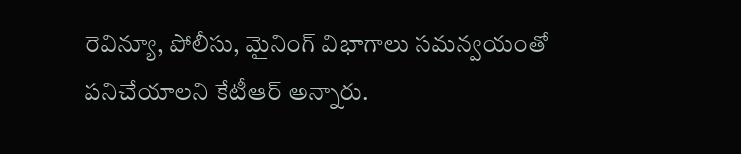రెవిన్యూ, పోలీసు, మైనింగ్ విభాగాలు సమన్వయంతో పనిచేయాలని కేటీఆర్ అన్నారు.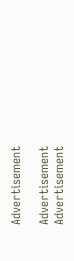Advertisement

Advertisement
Advertisement